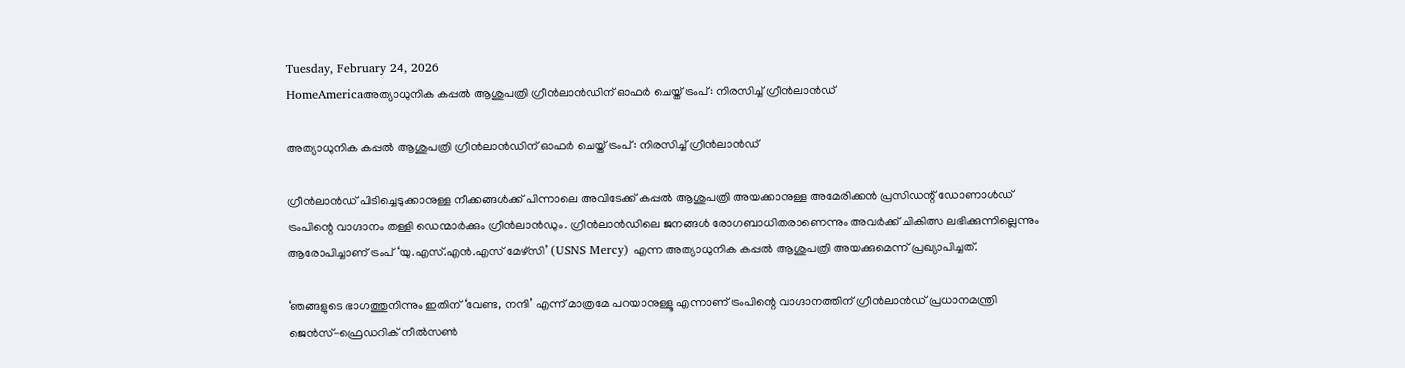Tuesday, February 24, 2026
HomeAmericaഅത്യാധുനിക കപ്പൽ ആശുപത്രി ഗ്രീൻലാൻഡിന് ഓഫർ ചെയ്ത് ട്രംപ്: നിരസിച്ച് ഗ്രീൻലാൻഡ്

അത്യാധുനിക കപ്പൽ ആശുപത്രി ഗ്രീൻലാൻഡിന് ഓഫർ ചെയ്ത് ട്രംപ്: നിരസിച്ച് ഗ്രീൻലാൻഡ്

ഗ്രീൻലാൻഡ് പിടിച്ചെടുക്കാനുള്ള നീക്കങ്ങൾക്ക് പിന്നാലെ അവിടേക്ക് കപ്പൽ ആശുപത്രി അയക്കാനുള്ള അമേരിക്കൻ പ്രസിഡന്റ് ഡോണാൾഡ് ട്രംപിന്റെ വാഗ്ദാനം തള്ളി ഡെന്മാർക്കും ഗ്രീൻലാൻഡും. ഗ്രീൻലാൻഡിലെ ജനങ്ങൾ രോഗബാധിതരാണെന്നും അവർക്ക് ചികിത്സ ലഭിക്കുന്നില്ലെന്നും ആരോപിച്ചാണ് ട്രംപ് ‘യു.എസ്.എൻ.എസ് മേഴ്‌സി’ (USNS Mercy) എന്ന അത്യാധുനിക കപ്പൽ ആശുപത്രി അയക്കുമെന്ന് പ്രഖ്യാപിച്ചത്.

‘ഞങ്ങളുടെ ഭാഗത്തുനിന്നും ഇതിന് ‘വേണ്ട, നന്ദി’ എന്ന് മാത്രമേ പറയാനുള്ളൂ എന്നാണ് ട്രംപിന്റെ വാഗ്ദാനത്തിന് ഗ്രീൻലാൻഡ് പ്രധാനമന്ത്രി ജെൻസ്-ഫ്രെഡറിക് നീൽസൺ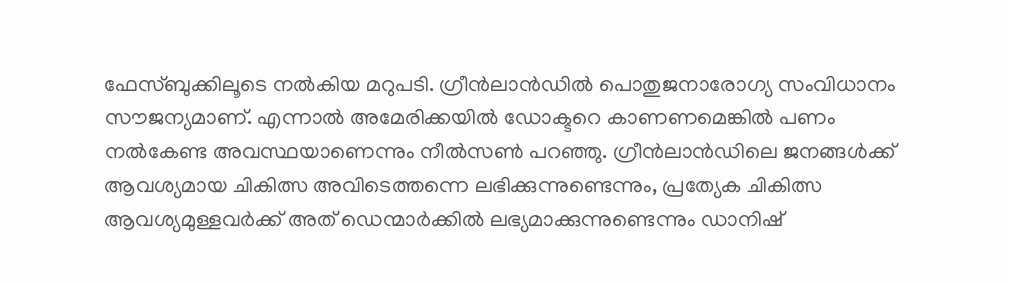ഫേസ്ബുക്കിലൂടെ നൽകിയ മറുപടി. ഗ്രീൻലാൻഡിൽ പൊതുജനാരോഗ്യ സംവിധാനം സൗജന്യമാണ്. എന്നാൽ അമേരിക്കയിൽ ഡോക്ടറെ കാണണമെങ്കിൽ പണം നൽകേണ്ട അവസ്ഥയാണെന്നും നീൽസൺ പറഞ്ഞു. ഗ്രീൻലാൻഡിലെ ജനങ്ങൾക്ക് ആവശ്യമായ ചികിത്സ അവിടെത്തന്നെ ലഭിക്കുന്നുണ്ടെന്നും, പ്രത്യേക ചികിത്സ ആവശ്യമുള്ളവർക്ക് അത് ഡെന്മാർക്കിൽ ലഭ്യമാക്കുന്നുണ്ടെന്നും ഡാനിഷ്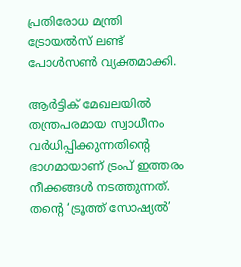പ്രതിരോധ മന്ത്രി ട്രോയൽസ് ലണ്ട് പോൾസൺ വ്യക്തമാക്കി.

ആർട്ടിക് മേഖലയിൽ തന്ത്രപരമായ സ്വാധീനം വർധിപ്പിക്കുന്നതിന്റെ ഭാഗമായാണ് ട്രംപ് ഇത്തരം നീക്കങ്ങൾ നടത്തുന്നത്. തന്റെ ‘ട്രൂത്ത് സോഷ്യൽ’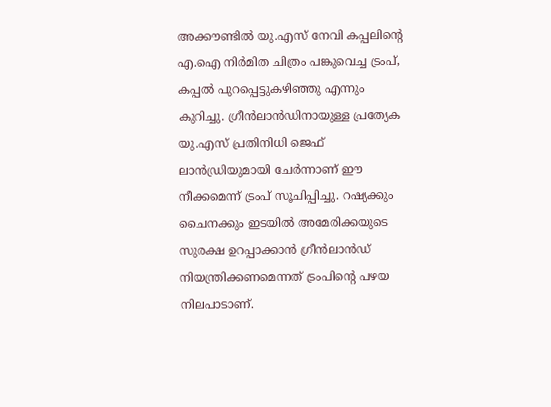അക്കൗണ്ടിൽ യു.എസ് നേവി കപ്പലിന്റെ എ.ഐ നിർമിത ചിത്രം പങ്കുവെച്ച ട്രംപ്, കപ്പൽ പുറപ്പെട്ടുകഴിഞ്ഞു എന്നും കുറിച്ചു. ഗ്രീൻലാൻഡിനായുള്ള പ്രത്യേക യു.എസ് പ്രതിനിധി ജെഫ് ലാൻഡ്രിയുമായി ചേർന്നാണ് ഈ നീക്കമെന്ന് ട്രംപ് സൂചിപ്പിച്ചു. റഷ്യക്കും ചൈനക്കും ഇടയിൽ അമേരിക്കയുടെ സുരക്ഷ ഉറപ്പാക്കാൻ ഗ്രീൻലാൻഡ് നിയന്ത്രിക്കണമെന്നത് ട്രംപിന്റെ പഴയ നിലപാടാണ്.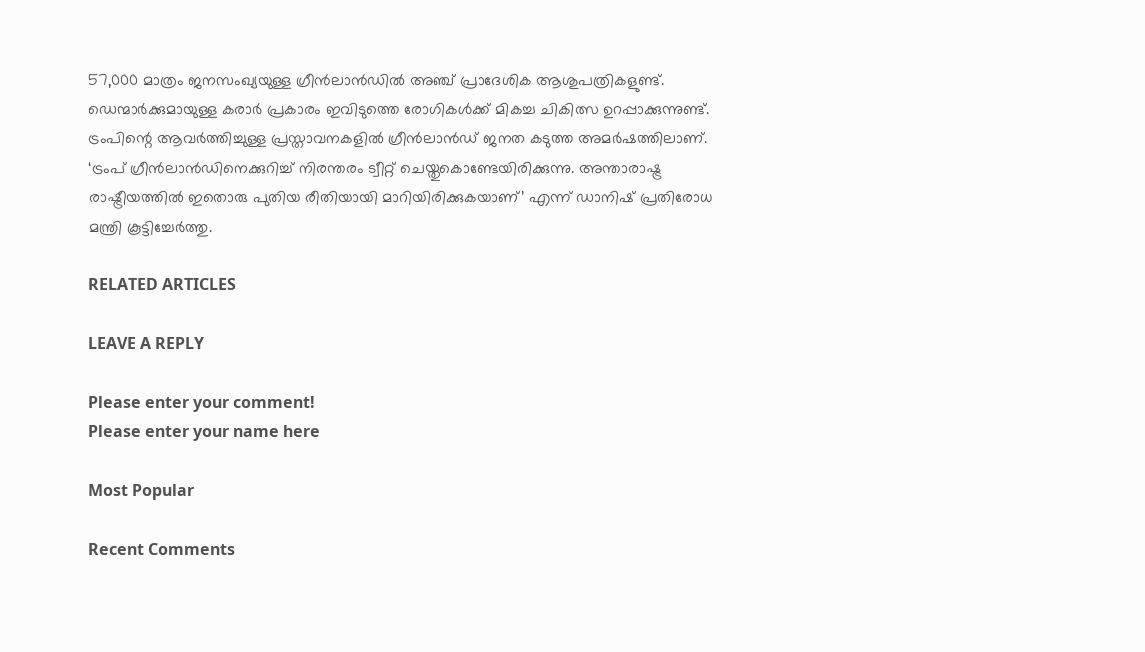57,000 മാത്രം ജനസംഖ്യയുള്ള ഗ്രീൻലാൻഡിൽ അഞ്ച് പ്രാദേശിക ആശുപത്രികളുണ്ട്. ഡെന്മാർക്കുമായുള്ള കരാർ പ്രകാരം ഇവിടുത്തെ രോഗികൾക്ക് മികച്ച ചികിത്സ ഉറപ്പാക്കുന്നുണ്ട്. ട്രംപിന്റെ ആവർത്തിച്ചുള്ള പ്രസ്താവനകളിൽ ഗ്രീൻലാൻഡ് ജനത കടുത്ത അമർഷത്തിലാണ്. ‘ട്രംപ് ഗ്രീൻലാൻഡിനെക്കുറിച്ച് നിരന്തരം ട്വീറ്റ് ചെയ്തുകൊണ്ടേയിരിക്കുന്നു. അന്താരാഷ്ട്ര രാഷ്ട്രീയത്തിൽ ഇതൊരു പുതിയ രീതിയായി മാറിയിരിക്കുകയാണ്’ എന്ന് ഡാനിഷ് പ്രതിരോധ മന്ത്രി കൂട്ടിച്ചേർത്തു.

RELATED ARTICLES

LEAVE A REPLY

Please enter your comment!
Please enter your name here

Most Popular

Recent Comments